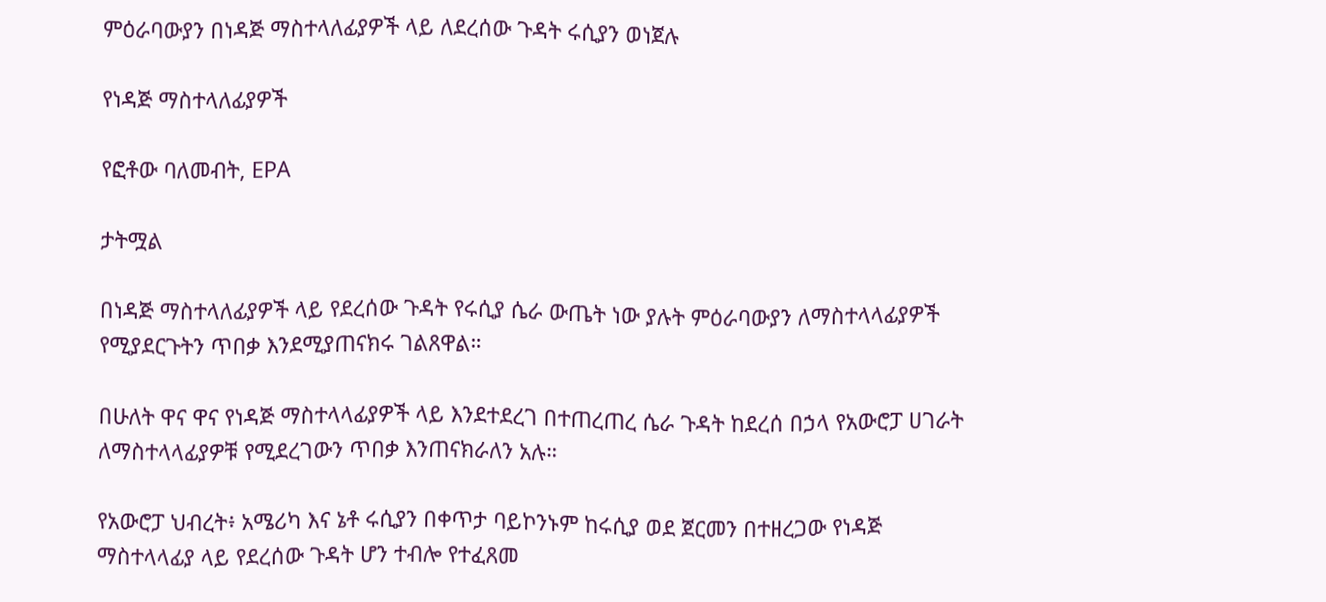ምዕራባውያን በነዳጅ ማስተላለፊያዎች ላይ ለደረሰው ጉዳት ሩሲያን ወነጀሉ

የነዳጅ ማስተላለፊያዎች

የፎቶው ባለመብት, EPA

ታትሟል

በነዳጅ ማስተላለፊያዎች ላይ የደረሰው ጉዳት የሩሲያ ሴራ ውጤት ነው ያሉት ምዕራባውያን ለማስተላላፊያዎች የሚያደርጉትን ጥበቃ እንደሚያጠናክሩ ገልጸዋል።

በሁለት ዋና ዋና የነዳጅ ማስተላላፊያዎች ላይ እንደተደረገ በተጠረጠረ ሴራ ጉዳት ከደረሰ በኃላ የአውሮፓ ሀገራት ለማስተላላፊያዎቹ የሚደረገውን ጥበቃ እንጠናክራለን አሉ።

የአውሮፓ ህብረት፥ አሜሪካ እና ኔቶ ሩሲያን በቀጥታ ባይኮንኑም ከሩሲያ ወደ ጀርመን በተዘረጋው የነዳጅ ማስተላላፊያ ላይ የደረሰው ጉዳት ሆን ተብሎ የተፈጸመ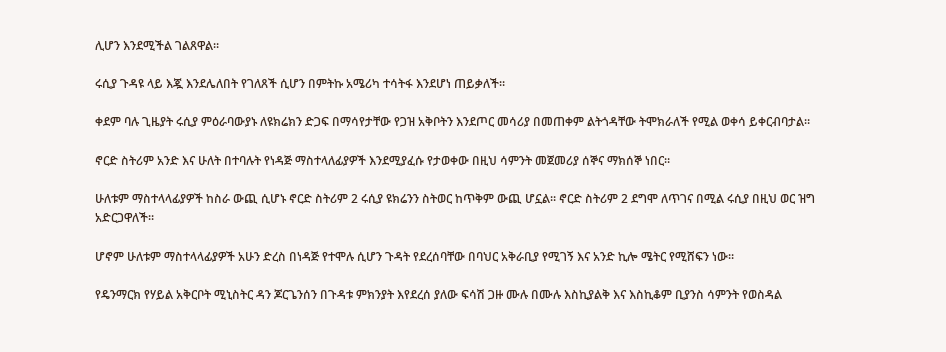ሊሆን እንደሚችል ገልጸዋል።

ሩሲያ ጉዳዩ ላይ እጇ እንደሌለበት የገለጸች ሲሆን በምትኩ አሜሪካ ተሳትፋ እንደሆነ ጠይቃለች።

ቀደም ባሉ ጊዜያት ሩሲያ ምዕራባውያኑ ለዩክሬክን ድጋፍ በማሳየታቸው የጋዝ አቅቦትን እንደጦር መሳሪያ በመጠቀም ልትጎዳቸው ትሞክራለች የሚል ወቀሳ ይቀርብባታል።

ኖርድ ስትሪም አንድ እና ሁለት በተባሉት የነዳጅ ማስተላለፊያዎች እንደሚያፈሱ የታወቀው በዚህ ሳምንት መጀመሪያ ሰኞና ማክሰኞ ነበር።

ሁለቱም ማስተላላፊያዎች ከስራ ውጪ ሲሆኑ ኖርድ ስትሪም 2 ሩሲያ ዩክሬንን ስትወር ከጥቅም ውጪ ሆኗል። ኖርድ ስትሪም 2 ደግሞ ለጥገና በሚል ሩሲያ በዚህ ወር ዝግ አድርጋዋለች።

ሆኖም ሁለቱም ማስተላላፊያዎች አሁን ድረስ በነዳጅ የተሞሉ ሲሆን ጉዳት የደረሰባቸው በባህር አቅራቢያ የሚገኝ እና አንድ ኪሎ ሜትር የሚሸፍን ነው።

የዴንማርክ የሃይል አቅርቦት ሚኒስትር ዳን ጆርጌንሰን በጉዳቱ ምክንያት እየደረሰ ያለው ፍሳሽ ጋዙ ሙሉ በሙሉ እስኪያልቅ እና እስኪቆም ቢያንስ ሳምንት የወስዳል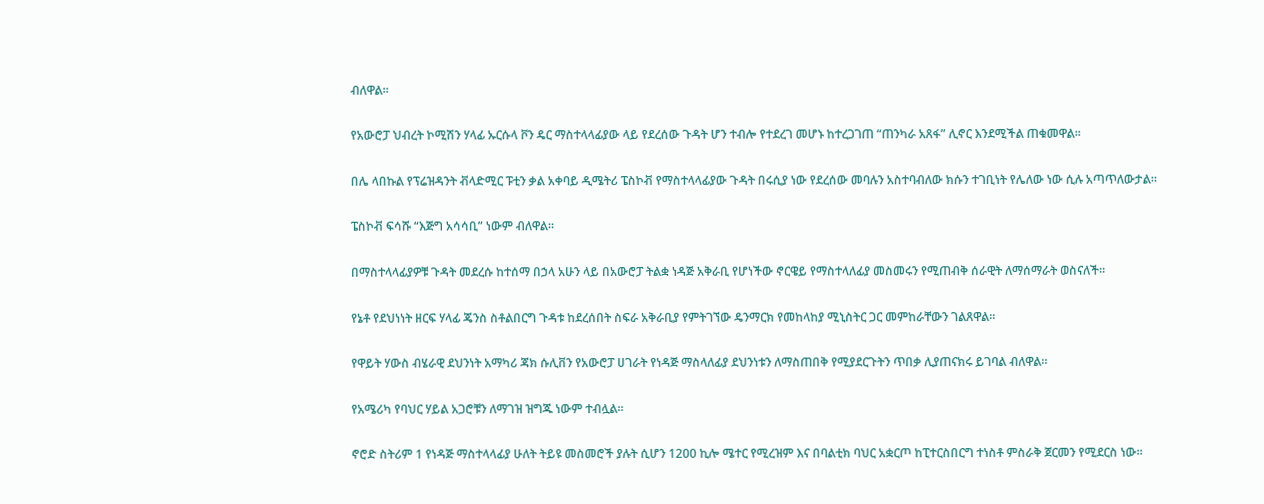ብለዋል።

የአውሮፓ ህብረት ኮሚሽን ሃላፊ ኡርሱላ ቮን ዴር ማስተላላፊያው ላይ የደረሰው ጉዳት ሆን ተብሎ የተደረገ መሆኑ ከተረጋገጠ “ጠንካራ አጸፋ” ሊኖር እንደሚችል ጠቁመዋል።

በሌ ላበኩል የፕሬዝዳንት ቭላድሚር ፑቲን ቃል አቀባይ ዲሜትሪ ፔስኮቭ የማስተላላፊያው ጉዳት በሩሲያ ነው የደረሰው መባሉን አስተባብለው ክሱን ተገቢነት የሌለው ነው ሲሉ አጣጥለውታል።

ፔስኮቭ ፍሳሹ “እጅግ አሳሳቢ” ነውም ብለዋል።

በማስተላላፊያዎቹ ጉዳት መደረሱ ከተሰማ በኃላ አሁን ላይ በአውሮፓ ትልቋ ነዳጅ አቅራቢ የሆነችው ኖርዌይ የማስተላለፊያ መስመሩን የሚጠብቅ ሰራዊት ለማሰማራት ወስናለች።

የኔቶ የደህነነት ዘርፍ ሃላፊ ጄንስ ስቶልበርግ ጉዳቱ ከደረሰበት ስፍራ አቅራቢያ የምትገኘው ዴንማርክ የመከላከያ ሚኒስትር ጋር መምከራቸውን ገልጸዋል።

የዋይት ሃውስ ብሄራዊ ደህንነት አማካሪ ጃክ ሱሊቨን የአውሮፓ ሀገራት የነዳጅ ማስላለፊያ ደህንነቱን ለማስጠበቅ የሚያደርጉትን ጥበቃ ሊያጠናክሩ ይገባል ብለዋል።

የአሜሪካ የባህር ሃይል አጋሮቹን ለማገዝ ዝግጁ ነውም ተብሏል።

ኖሮድ ስትሪም 1 የነዳጅ ማስተላላፊያ ሁለት ትይዩ መስመሮች ያሉት ሲሆን 1200 ኪሎ ሜተር የሚረዝም እና በባልቲክ ባህር አቋርጦ ከፒተርስበርግ ተነስቶ ምስራቅ ጀርመን የሚደርስ ነው።